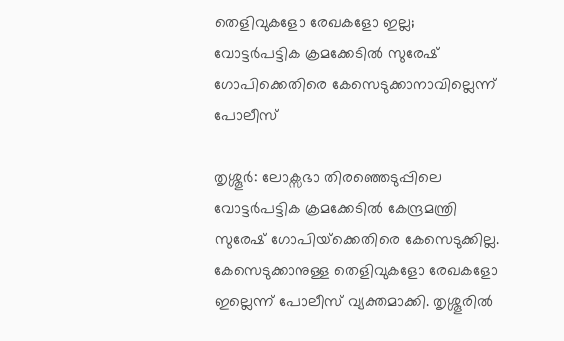തെളിവുകളോ രേഖകളോ ഇല്ല; വോട്ടര്‍പട്ടിക ക്രമക്കേടില്‍ സുരേഷ് ഗോപിക്കെതിരെ കേസെടുക്കാനാവില്ലെന്ന് പോലീസ്

തൃശ്ശൂര്‍: ലോക്സഭാ തിരഞ്ഞെടുപ്പിലെ വോട്ടര്‍പട്ടിക ക്രമക്കേടില്‍ കേന്ദ്രമന്ത്രി സുരേഷ് ഗോപിയ്‌ക്കെതിരെ കേസെടുക്കില്ല. കേസെടുക്കാനുള്ള തെളിവുകളോ രേഖകളോ ഇല്ലെന്ന് പോലീസ് വ്യക്തമാക്കി. തൃശ്ശൂരില്‍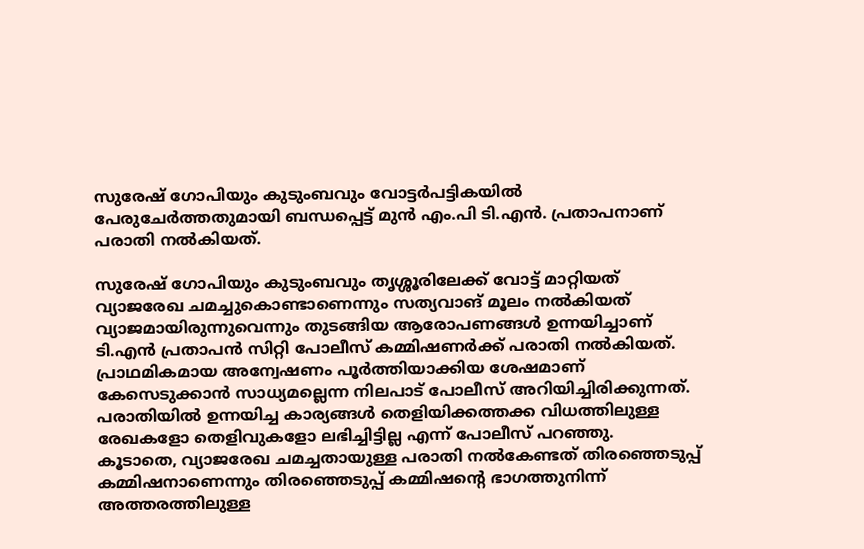സുരേഷ് ഗോപിയും കുടുംബവും വോട്ടര്‍പട്ടികയില്‍ പേരുചേര്‍ത്തതുമായി ബന്ധപ്പെട്ട് മുൻ എം.പി ടി.എന്‍. പ്രതാപനാണ് പരാതി നല്‍കിയത്.

സുരേഷ് ഗോപിയും കുടുംബവും തൃശ്ശൂരിലേക്ക് വോട്ട് മാറ്റിയത് വ്യാജരേഖ ചമച്ചുകൊണ്ടാണെന്നും സത്യവാങ് മൂലം നല്‍കിയത് വ്യാജമായിരുന്നുവെന്നും തുടങ്ങിയ ആരോപണങ്ങള്‍ ഉന്നയിച്ചാണ് ടി.എന്‍ പ്രതാപന്‍ സിറ്റി പോലീസ് കമ്മിഷണര്‍ക്ക് പരാതി നല്‍കിയത്. പ്രാഥമികമായ അന്വേഷണം പൂര്‍ത്തിയാക്കിയ ശേഷമാണ് കേസെടുക്കാന്‍ സാധ്യമല്ലെന്ന നിലപാട് പോലീസ് അറിയിച്ചിരിക്കുന്നത്. പരാതിയില്‍ ഉന്നയിച്ച കാര്യങ്ങള്‍ തെളിയിക്കത്തക്ക വിധത്തിലുള്ള രേഖകളോ തെളിവുകളോ ലഭിച്ചിട്ടില്ല എന്ന് പോലീസ് പറഞ്ഞു.
കൂടാതെ, വ്യാജരേഖ ചമച്ചതായുള്ള പരാതി നല്‍കേണ്ടത് തിരഞ്ഞെടുപ്പ് കമ്മിഷനാണെന്നും തിരഞ്ഞെടുപ്പ് കമ്മിഷന്റെ ഭാഗത്തുനിന്ന് അത്തരത്തിലുള്ള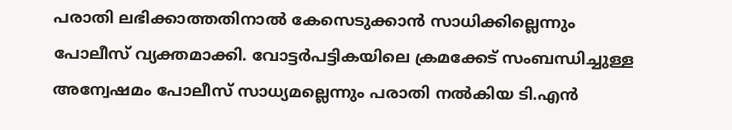പരാതി ലഭിക്കാത്തതിനാല്‍ കേസെടുക്കാന്‍ സാധിക്കില്ലെന്നും പോലീസ് വ്യക്തമാക്കി. വോട്ടര്‍പട്ടികയിലെ ക്രമക്കേട് സംബന്ധിച്ചുള്ള അന്വേഷമം പോലീസ് സാധ്യമല്ലെന്നും പരാതി നല്‍കിയ ടി.എന്‍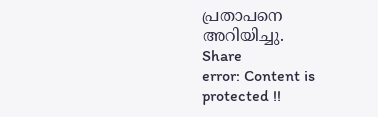പ്രതാപനെ അറിയിച്ചു.
Share
error: Content is protected !!